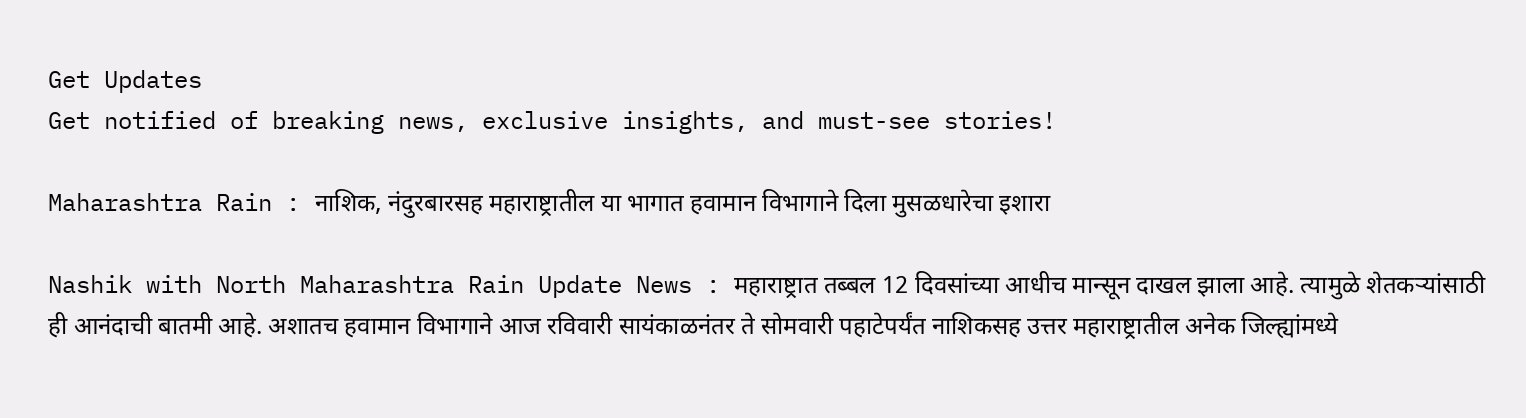Get Updates
Get notified of breaking news, exclusive insights, and must-see stories!

Maharashtra Rain : नाशिक, नंदुरबारसह महाराष्ट्रातील या भागात हवामान विभागाने दिला मुसळधारेचा इशारा

Nashik with North Maharashtra Rain Update News : महाराष्ट्रात तब्बल 12 दिवसांच्या आधीच मान्सून दाखल झाला आहे. त्यामुळे शेतकऱ्यांसाठी ही आनंदाची बातमी आहे. अशातच हवामान विभागाने आज रविवारी सायंकाळनंतर ते सोमवारी पहाटेपर्यंत नाशिकसह उत्तर महाराष्ट्रातील अनेक जिल्ह्यांमध्ये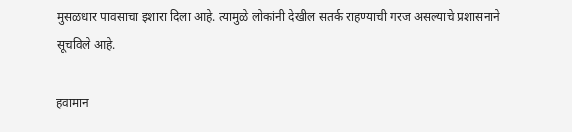मुसळधार पावसाचा इशारा दिला आहे. त्यामुळे लोकांनी देखील सतर्क राहण्याची गरज असल्याचे प्रशासनाने सूचविले आहे.

हवामान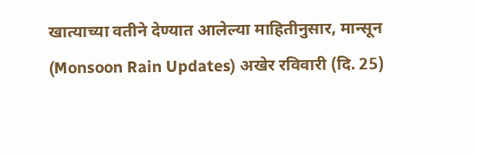खात्याच्या वतीने देण्यात आलेल्या माहितीनुसार, मान्सून (Monsoon Rain Updates) अखेर रविवारी (दि. 25)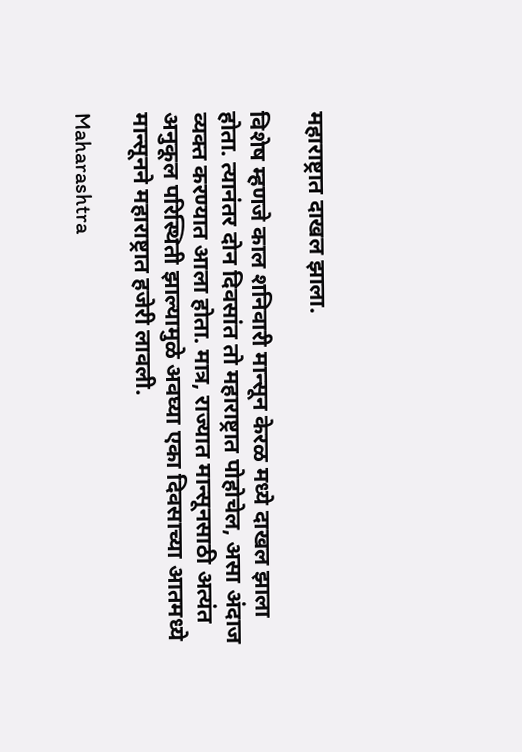महाराष्ट्रात दाखल झाला.

विशेष म्हणजे काल शनिवारी मान्सून केरळ मध्ये दाखल झाला होता. त्यानंतर दोन दिवसांत तो महाराष्ट्रात पोहोचेल, असा अंदाज व्यक्त करण्यात आला होता. मात्र, राज्यात मान्सूनसाठी अत्यंत अनुकूल परिस्थिती झाल्यामुळे अवघ्या एका दिवसाच्या आतमध्ये मान्सूनने महाराष्ट्रात हजेरी लावली.

Maharashtra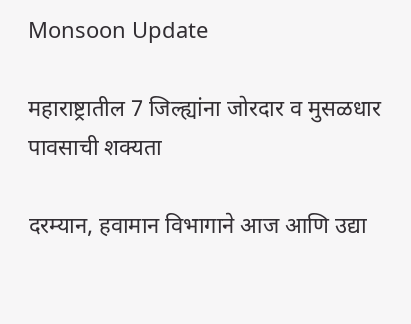Monsoon Update

महाराष्ट्रातील 7 जिल्ह्यांना जोरदार व मुसळधार पावसाची शक्यता

दरम्यान, हवामान विभागाने आज आणि उद्या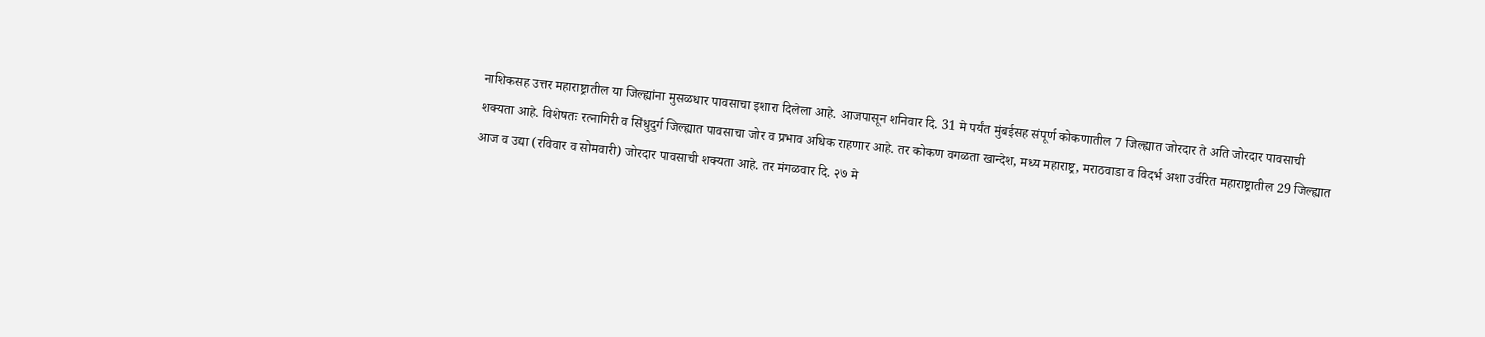नाशिकसह उत्तर महाराष्ट्रातील या जिल्ह्यांना मुसळधार पावसाचा इशारा दिलेला आहे. आजपासून शनिवार दि. 31 मे पर्यंत मुंबईसह संपूर्ण कोकणातील 7 जिल्ह्यात जोरदार ते अति जोरदार पावसाची शक्यता आहे. विशेषतः रत्नागिरी व सिंधुदुर्ग जिल्ह्यात पावसाचा जोर व प्रभाव अधिक राहणार आहे. तर कोकण वगळता खान्देश, मध्य महाराष्ट्र, मराठवाडा व विदर्भ अशा उर्वरित महाराष्ट्रातील 29 जिल्ह्यात आज व उद्या (रविवार व सोमवारी) जोरदार पावसाची शक्यता आहे. तर मंगळवार दि. २७ मे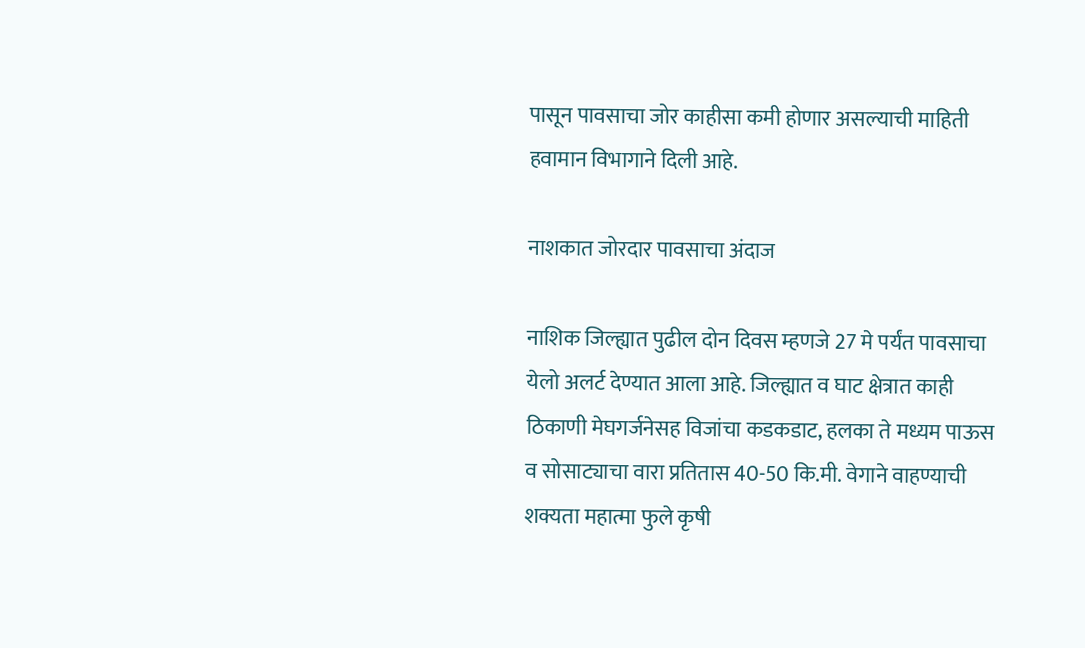पासून पावसाचा जोर काहीसा कमी होणार असल्याची माहिती हवामान विभागाने दिली आहे.

नाशकात जोरदार पावसाचा अंदाज

नाशिक जिल्ह्यात पुढील दोन दिवस म्हणजे 27 मे पर्यंत पावसाचा येलो अलर्ट देण्यात आला आहे. जिल्ह्यात व घाट क्षेत्रात काही ठिकाणी मेघगर्जनेसह विजांचा कडकडाट, हलका ते मध्यम पाऊस व सोसाट्याचा वारा प्रतितास 40-50 कि.मी. वेगाने वाहण्याची शक्यता महात्मा फुले कृषी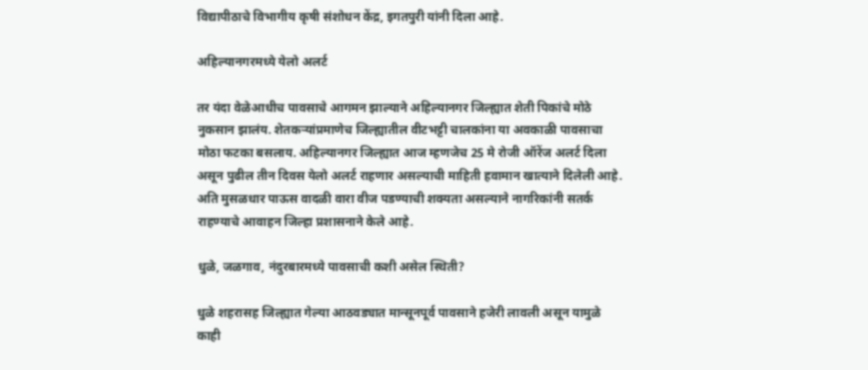विद्यापीठाचे विभागीय कृषी संशोधन केंद्र, इगतपुरी यांनी दिला आहे.

अहिल्यानगरमध्ये येलो अलर्ट

तर यंदा वेळेआधीच पावसाचे आगमन झाल्याने अहिल्यानगर जिल्ह्यात शेती पिकांचे मोठे नुकसान झालंय. शेतकऱ्यांप्रमाणेच जिल्ह्यातील वीटभट्टी चालकांना या अवकाळी पावसाचा मोठा फटका बसलाय. अहिल्यानगर जिल्ह्यात आज म्हणजेच 25 मे रोजी ऑरेंज अलर्ट दिला असून पुढील तीन दिवस येलो अलर्ट राहणार असल्याची माहिती हवामान खात्याने दिलेली आहे. अति मुसळधार पाऊस वादळी वारा वीज पडण्याची शक्यता असल्याने नागरिकांनी सतर्क राहण्याचे आवाहन जिल्हा प्रशासनाने केले आहे.

धुळे, जळगाव, नंदुरबारमध्ये पावसाची कशी असेल स्थिती?

धुळे शहरासह जिल्ह्यात गेल्या आठवड्यात मान्सूनपूर्व पावसाने हजेरी लावली असून यामुळे काही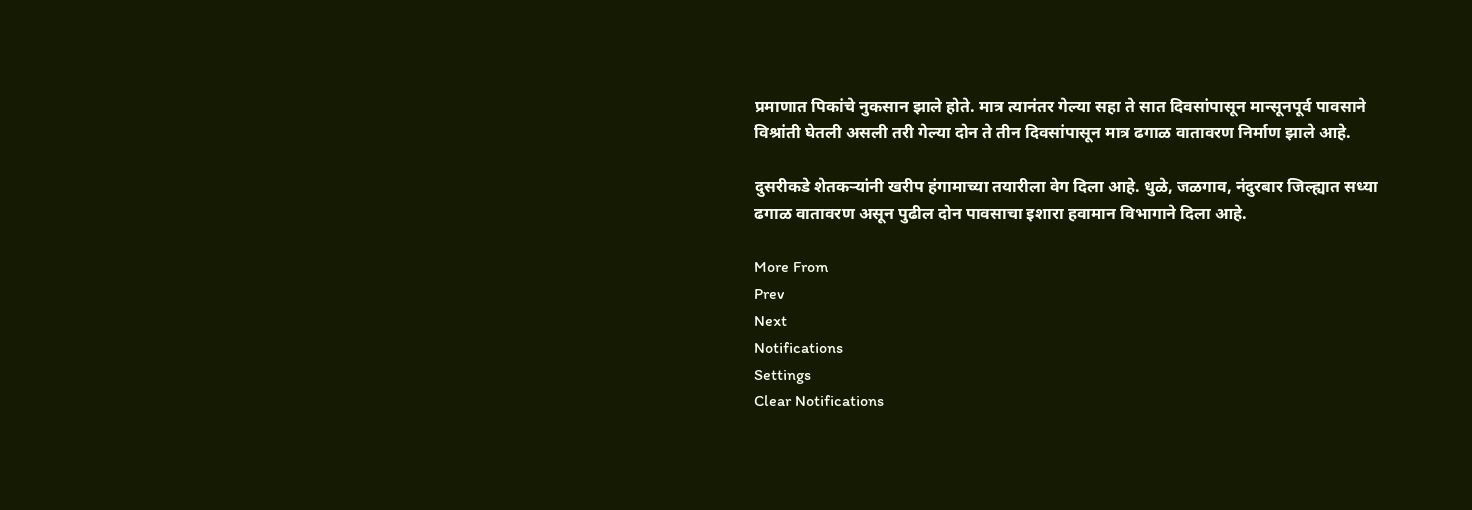प्रमाणात पिकांचे नुकसान झाले होते. मात्र त्यानंतर गेल्या सहा ते सात दिवसांपासून मान्सूनपूर्व पावसाने विश्रांती घेतली असली तरी गेल्या दोन ते तीन दिवसांपासून मात्र ढगाळ वातावरण निर्माण झाले आहे.

दुसरीकडे शेतकऱ्यांनी खरीप हंगामाच्या तयारीला वेग दिला आहे. धुळे, जळगाव, नंदुरबार जिल्ह्यात सध्या ढगाळ वातावरण असून पुढील दोन पावसाचा इशारा हवामान विभागाने दिला आहे.

More From
Prev
Next
Notifications
Settings
Clear Notifications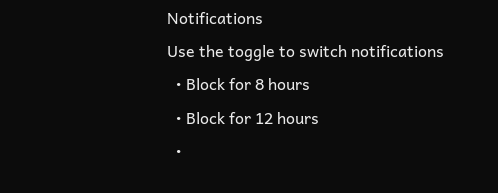Notifications
Use the toggle to switch notifications
  • Block for 8 hours
  • Block for 12 hours
  •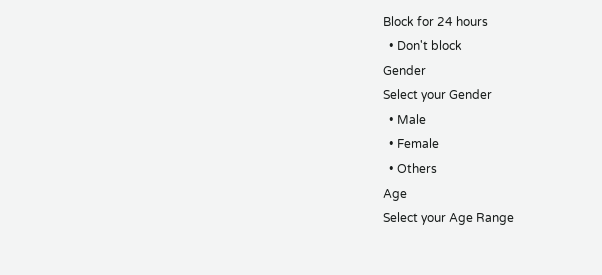Block for 24 hours
  • Don't block
Gender
Select your Gender
  • Male
  • Female
  • Others
Age
Select your Age Range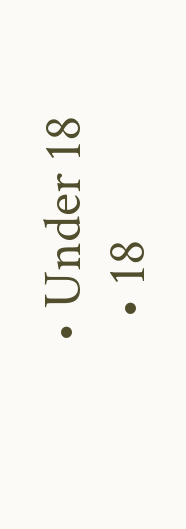• Under 18
  • 18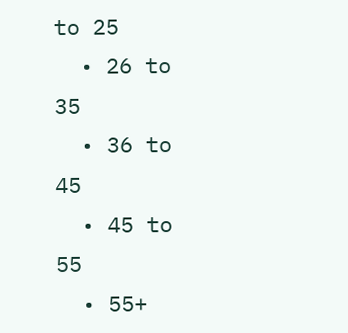to 25
  • 26 to 35
  • 36 to 45
  • 45 to 55
  • 55+